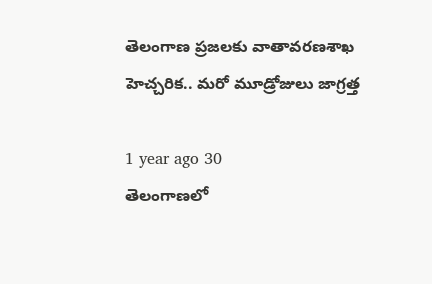తెలంగాణ ప్రజలకు వాతావరణశాఖ హెచ్చరిక.. మరో మూడ్రోజులు జాగ్రత్త

1 year ago 30
తెలంగాణలో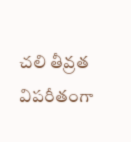చలి తీవ్రత విపరీతంగా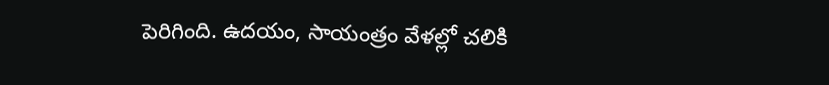పెరిగింది. ఉదయం, సాయంత్రం వేళల్లో చలికి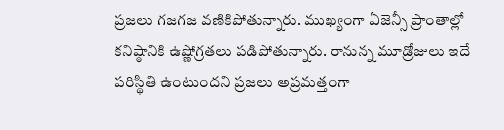ప్రజలు గజగజ వణికిపోతున్నారు. ముఖ్యంగా ఏజెన్సీ ప్రాంతాల్లో కనిష్ఠానికి ఉష్ణోగ్రతలు పడిపోతున్నారు. రానున్న మూడ్రోజులు ఇదే పరిస్థితి ఉంటుందని ప్రజలు అప్రమత్తంగా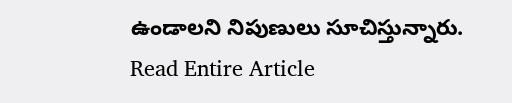ఉండాలని నిపుణులు సూచిస్తున్నారు.
Read Entire Article